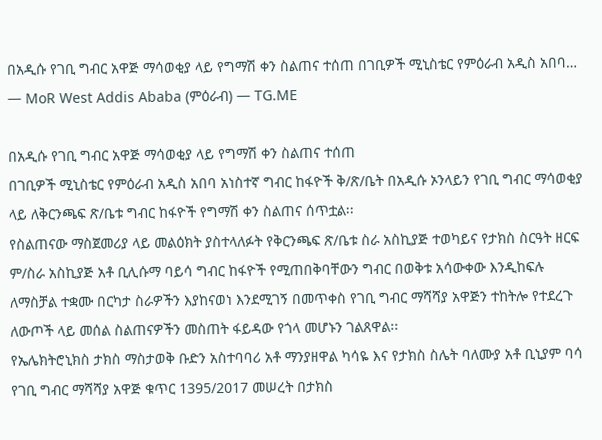በአዲሱ የገቢ ግብር አዋጅ ማሳወቂያ ላይ የግማሽ ቀን ስልጠና ተሰጠ በገቢዎች ሚኒስቴር የምዕራብ አዲስ አበባ… — MoR West Addis Ababa (ምዕራብ) — TG.ME

በአዲሱ የገቢ ግብር አዋጅ ማሳወቂያ ላይ የግማሽ ቀን ስልጠና ተሰጠ
በገቢዎች ሚኒስቴር የምዕራብ አዲስ አበባ አነስተኛ ግብር ከፋዮች ቅ/ጽ/ቤት በአዲሱ ኦንላይን የገቢ ግብር ማሳወቂያ ላይ ለቅርንጫፍ ጽ/ቤቱ ግብር ከፋዮች የግማሽ ቀን ስልጠና ሰጥቷል፡፡
የስልጠናው ማስጀመሪያ ላይ መልዕክት ያስተላለፉት የቅርንጫፍ ጽ/ቤቱ ስራ አስኪያጅ ተወካይና የታክስ ስርዓት ዘርፍ ም/ስራ አስኪያጅ አቶ ቢሊሱማ ባይሳ ግብር ከፋዮች የሚጠበቅባቸውን ግብር በወቅቱ አሳውቀው እንዲከፍሉ ለማስቻል ተቋሙ በርካታ ስራዎችን እያከናወነ እንደሚገኝ በመጥቀስ የገቢ ግብር ማሻሻያ አዋጅን ተከትሎ የተደረጉ ለውጦች ላይ መሰል ስልጠናዎችን መስጠት ፋይዳው የጎላ መሆኑን ገልጸዋል፡፡
የኤሌክትሮኒክስ ታክስ ማስታወቅ ቡድን አስተባባሪ አቶ ማንያዘዋል ካሳዬ እና የታክስ ስሌት ባለሙያ አቶ ቢኒያም ባሳ የገቢ ግብር ማሻሻያ አዋጅ ቁጥር 1395/2017 መሠረት በታክስ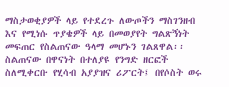ማስታወቂያዎች ላይ የተደረጉ ለውጦችን ማስገንዘብ እና የሚነሱ ጥያቄዎች ላይ በመወያየት ግልጽኝነት መፍጠር የስልጠናው ዓላማ መሆኑን ገልጸዋል፡፡
ስልጠናው በዋናነት በተለያዩ የንግድ ዘርፎች ስለሚቀርቡ የሂሳብ አያያዝና ሪፖርት፤ በየሶስት ወሩ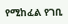የሚከፈል የገቢ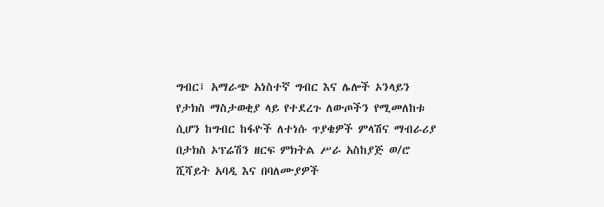ግብር፤ አማራጭ አነስተኛ ግብር እና ሌሎች ኦንላይን የታክስ ማስታወቂያ ላይ የተደረጉ ለውጦችን የሚመለከቱ ሲሆን ከግብር ከፋዮች ለተነሱ ጥያቄዎች ምላሽና ማብራሪያ በታክስ ኦፕሬሽን ዘርፍ ምክትል ሥራ አስከያጅ ወ/ሮ ሺሻይት አባዲ እና በባለሙያዎች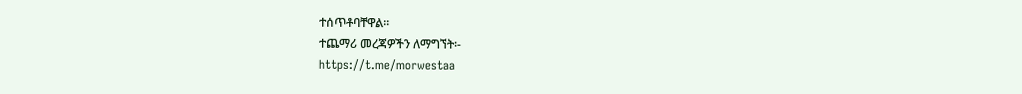ተሰጥቶባቸዋል፡፡
ተጨማሪ መረጃዎችን ለማግኘት፡-
https://t.me/morwestaa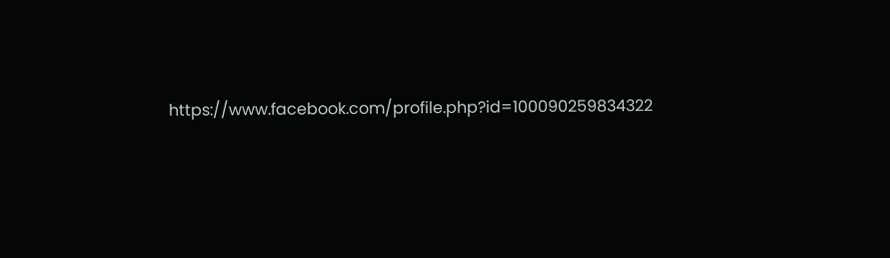https://www.facebook.com/profile.php?id=100090259834322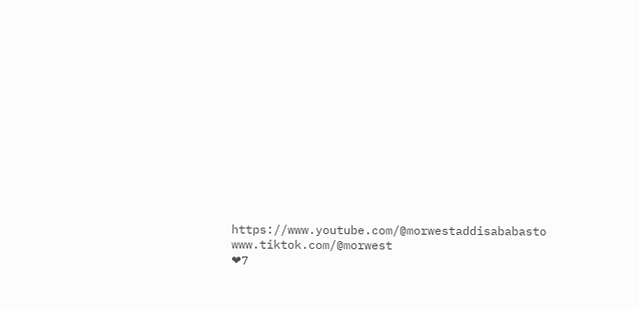https://www.youtube.com/@morwestaddisababasto
www.tiktok.com/@morwest
❤7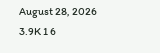August 28, 2026 3.9K 1 6